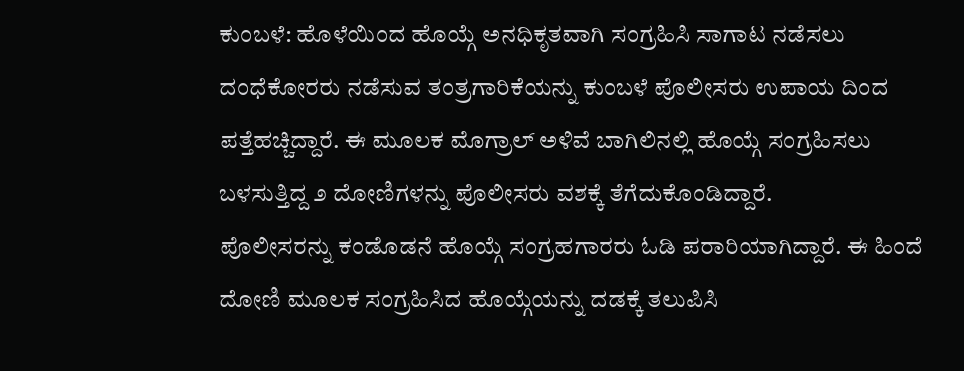ಕುಂಬಳೆ: ಹೊಳೆಯಿಂದ ಹೊಯ್ಗೆ ಅನಧಿಕೃತವಾಗಿ ಸಂಗ್ರಹಿಸಿ ಸಾಗಾಟ ನಡೆಸಲು ದಂಧೆಕೋರರು ನಡೆಸುವ ತಂತ್ರಗಾರಿಕೆಯನ್ನು ಕುಂಬಳೆ ಪೊಲೀಸರು ಉಪಾಯ ದಿಂದ ಪತ್ತೆಹಚ್ಚಿದ್ದಾರೆ. ಈ ಮೂಲಕ ಮೊಗ್ರಾಲ್ ಅಳಿವೆ ಬಾಗಿಲಿನಲ್ಲಿ ಹೊಯ್ಗೆ ಸಂಗ್ರಹಿಸಲು ಬಳಸುತ್ತಿದ್ದ ೨ ದೋಣಿಗಳನ್ನು ಪೊಲೀಸರು ವಶಕ್ಕೆ ತೆಗೆದುಕೊಂಡಿದ್ದಾರೆ.
ಪೊಲೀಸರನ್ನು ಕಂಡೊಡನೆ ಹೊಯ್ಗೆ ಸಂಗ್ರಹಗಾರರು ಓಡಿ ಪರಾರಿಯಾಗಿದ್ದಾರೆ. ಈ ಹಿಂದೆ ದೋಣಿ ಮೂಲಕ ಸಂಗ್ರಹಿಸಿದ ಹೊಯ್ಗೆಯನ್ನು ದಡಕ್ಕೆ ತಲುಪಿಸಿ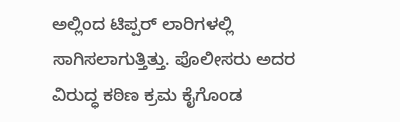ಅಲ್ಲಿಂದ ಟಿಪ್ಪರ್ ಲಾರಿಗಳಲ್ಲಿ ಸಾಗಿಸಲಾಗುತ್ತಿತ್ತು. ಪೊಲೀಸರು ಅದರ ವಿರುದ್ಧ ಕಠಿಣ ಕ್ರಮ ಕೈಗೊಂಡ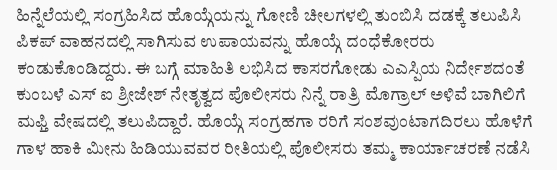ಹಿನ್ನೆಲೆಯಲ್ಲಿ ಸಂಗ್ರಹಿಸಿದ ಹೊಯ್ಗೆಯನ್ನು ಗೋಣಿ ಚೀಲಗಳಲ್ಲಿ ತುಂಬಿಸಿ ದಡಕ್ಕೆ ತಲುಪಿಸಿ ಪಿಕಪ್ ವಾಹನದಲ್ಲಿ ಸಾಗಿಸುವ ಉಪಾಯವನ್ನು ಹೊಯ್ಗೆ ದಂಧೆಕೋರರು ಕಂಡುಕೊಂಡಿದ್ದರು. ಈ ಬಗ್ಗೆ ಮಾಹಿತಿ ಲಭಿಸಿದ ಕಾಸರಗೋಡು ಎಎಸ್ಪಿಯ ನಿರ್ದೇಶದಂತೆ ಕುಂಬಳೆ ಎಸ್ ಐ ಶ್ರೀಜೇಶ್ ನೇತೃತ್ವದ ಪೊಲೀಸರು ನಿನ್ನೆ ರಾತ್ರಿ ಮೊಗ್ರಾಲ್ ಅಳಿವೆ ಬಾಗಿಲಿಗೆ ಮಫ್ತಿ ವೇಷದಲ್ಲಿ ತಲುಪಿದ್ದಾರೆ. ಹೊಯ್ಗೆ ಸಂಗ್ರಹಗಾ ರರಿಗೆ ಸಂಶವುಂಟಾಗದಿರಲು ಹೊಳೆಗೆ ಗಾಳ ಹಾಕಿ ಮೀನು ಹಿಡಿಯುವವರ ರೀತಿಯಲ್ಲಿ ಪೊಲೀಸರು ತಮ್ಮ ಕಾರ್ಯಾಚರಣೆ ನಡೆಸಿ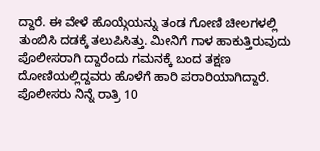ದ್ದಾರೆ. ಈ ವೇಳೆ ಹೊಯ್ಗೆಯನ್ನು ತಂಡ ಗೋಣಿ ಚೀಲಗಳಲ್ಲಿ ತುಂಬಿಸಿ ದಡಕ್ಕೆ ತಲುಪಿಸಿತ್ತು. ಮೀನಿಗೆ ಗಾಳ ಹಾಕುತ್ತಿರುವುದು ಪೊಲೀಸರಾಗಿ ದ್ದಾರೆಂದು ಗಮನಕ್ಕೆ ಬಂದ ತಕ್ಷಣ ದೋಣಿಯಲ್ಲಿದ್ದವರು ಹೊಳೆಗೆ ಹಾರಿ ಪರಾರಿಯಾಗಿದ್ದಾರೆ.
ಪೊಲೀಸರು ನಿನ್ನೆ ರಾತ್ರಿ 10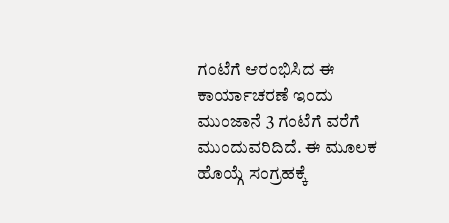ಗಂಟೆಗೆ ಆರಂಭಿಸಿದ ಈ ಕಾರ್ಯಾಚರಣೆ ಇಂದು ಮುಂಜಾನೆ 3 ಗಂಟೆಗೆ ವರೆಗೆ ಮುಂದುವರಿದಿದೆ. ಈ ಮೂಲಕ ಹೊಯ್ಗೆ ಸಂಗ್ರಹಕ್ಕೆ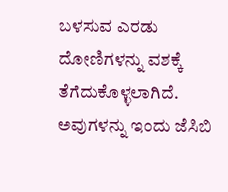ಬಳಸುವ ಎರಡು ದೋಣಿಗಳನ್ನು ವಶಕ್ಕೆ ತೆಗೆದುಕೊಳ್ಳಲಾಗಿದೆ. ಅವುಗಳನ್ನು ಇಂದು ಜೆಸಿಬಿ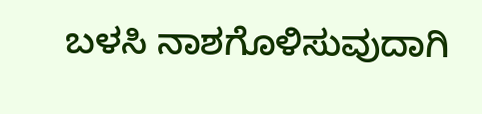ಬಳಸಿ ನಾಶಗೊಳಿಸುವುದಾಗಿ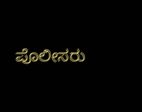ಪೊಲೀಸರು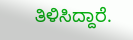ತಿಳಿಸಿದ್ದಾರೆ.